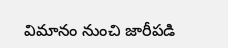విమానం నుంచి జారీపడి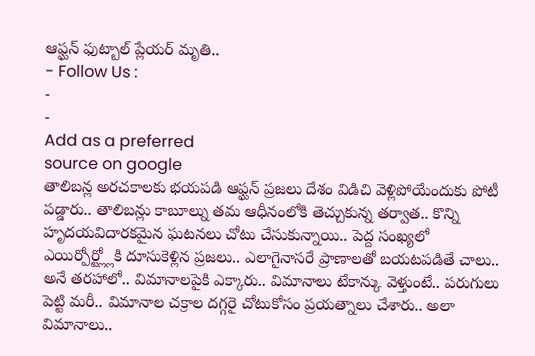ఆఫ్ఘన్ ఫుట్బాల్ ప్లేయర్ మృతి..
- Follow Us :
-
-
Add as a preferred
source on google
తాలిబన్ల అరచకాలకు భయపడి ఆఫ్ఘన్ ప్రజలు దేశం విడిచి వెళ్లిపోయేందుకు పోటీ పడ్డారు.. తాలిబన్లు కాబూల్ను తమ ఆధీనంలోకి తెచ్చుకున్న తర్వాత.. కొన్ని హృదయవిదారకమైన ఘటనలు చోటు చేసుకున్నాయి.. పెద్ద సంఖ్యలో ఎయిర్పోర్ట్ల్లోకి దూసుకెళ్లిన ప్రజలు.. ఎలాగైనాసరే ప్రాణాలతో బయటపడితే చాలు.. అనే తరహాలో.. విమానాలపైకి ఎక్కారు.. విమానాలు టేకాన్కు వెళ్తుంటే.. పరుగులు పెట్టి మరీ.. విమానాల చక్రాల దగ్గరై చోటుకోసం ప్రయత్నాలు చేశారు.. అలా విమానాలు..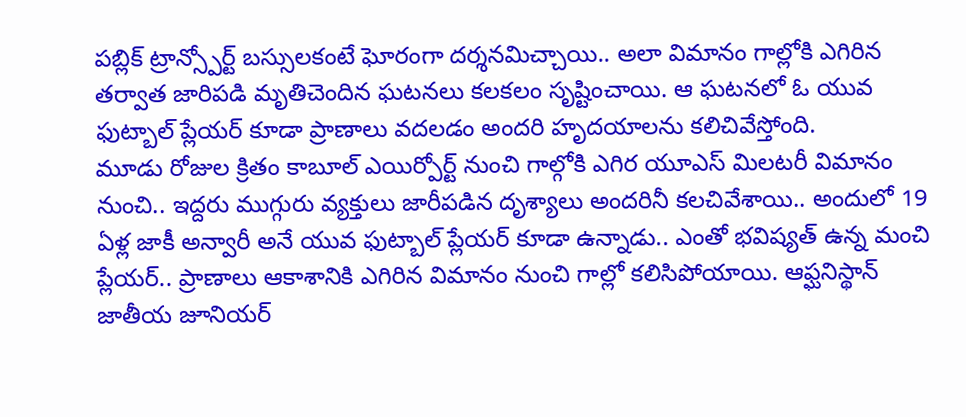పబ్లిక్ ట్రాన్స్పోర్ట్ బస్సులకంటే ఘోరంగా దర్శనమిచ్చాయి.. అలా విమానం గాల్లోకి ఎగిరిన తర్వాత జారిపడి మృతిచెందిన ఘటనలు కలకలం సృష్టించాయి. ఆ ఘటనలో ఓ యువ ఫుట్బాల్ ప్లేయర్ కూడా ప్రాణాలు వదలడం అందరి హృదయాలను కలిచివేస్తోంది.
మూడు రోజుల క్రితం కాబూల్ ఎయిర్పోర్ట్ నుంచి గాల్గోకి ఎగిర యూఎస్ మిలటరీ విమానం నుంచి.. ఇద్దరు ముగ్గురు వ్యక్తులు జారీపడిన దృశ్యాలు అందరినీ కలచివేశాయి.. అందులో 19 ఏళ్ల జాకీ అన్వారీ అనే యువ ఫుట్బాల్ ప్లేయర్ కూడా ఉన్నాడు.. ఎంతో భవిష్యత్ ఉన్న మంచి ప్లేయర్.. ప్రాణాలు ఆకాశానికి ఎగిరిన విమానం నుంచి గాల్లో కలిసిపోయాయి. ఆఫ్ఘనిస్థాన్ జాతీయ జూనియర్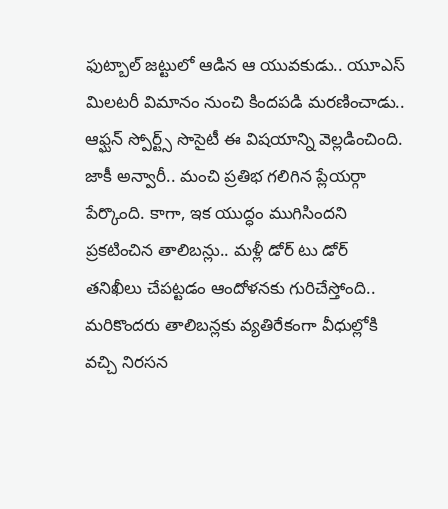ఫుట్బాల్ జట్టులో ఆడిన ఆ యువకుడు.. యూఎస్ మిలటరీ విమానం నుంచి కిందపడి మరణించాడు.. ఆఫ్ఘన్ స్పోర్ట్స్ సొసైటీ ఈ విషయాన్ని వెల్లడించింది. జాకీ అన్వారీ.. మంచి ప్రతిభ గలిగిన ప్లేయర్గా పేర్కొంది. కాగా, ఇక యుద్ధం ముగిసిందని ప్రకటించిన తాలిబన్లు.. మళ్లీ డోర్ టు డోర్ తనిఖీలు చేపట్టడం ఆందోళనకు గురిచేస్తోంది.. మరికొందరు తాలిబన్లకు వ్యతిరేకంగా వీధుల్లోకి వచ్చి నిరసన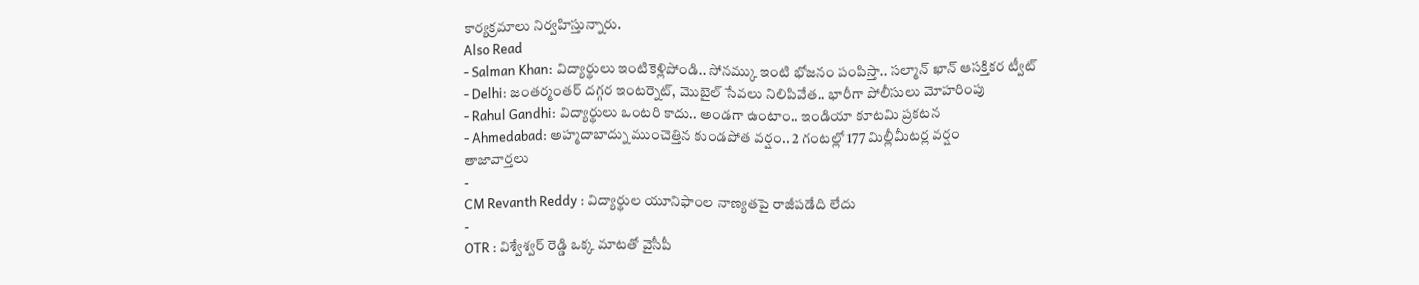కార్యక్రమాలు నిర్వహిస్తున్నారు.
Also Read
- Salman Khan: విద్యార్థులు ఇంటికెళ్లిపోండి.. సోనమ్కు ఇంటి భోజనం పంపిస్తా.. సల్మాన్ ఖాన్ ఆసక్తికర ట్వీట్
- Delhi: జంతర్మంతర్ దగ్గర ఇంటర్నెట్, మొబైల్ సేవలు నిలిపివేత.. భారీగా పోలీసులు మోహరింపు
- Rahul Gandhi: విద్యార్థులు ఒంటరి కాదు.. అండగా ఉంటాం.. ఇండియా కూటమి ప్రకటన
- Ahmedabad: అహ్మదాబాద్ను ముంచెత్తిన కుండపోత వర్షం.. 2 గంటల్లో 177 మిల్లీమీటర్ల వర్షం
తాజావార్తలు
-
CM Revanth Reddy : విద్యార్థుల యూనిఫాంల నాణ్యతపై రాజీపడేది లేదు
-
OTR : విశ్వేశ్వర్ రెడ్డి ఒక్క మాటతో వైసీపీ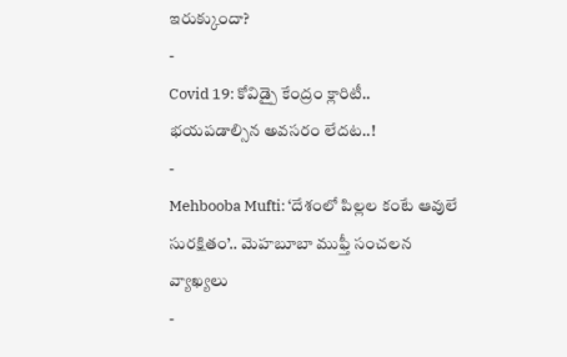ఇరుక్కుందా?
-
Covid 19: కోవిడ్పై కేంద్రం క్లారిటీ.. భయపడాల్సిన అవసరం లేదట..!
-
Mehbooba Mufti: ‘దేశంలో పిల్లల కంటే ఆవులే సురక్షితం’.. మెహబూబా ముఫ్తీ సంచలన వ్యాఖ్యలు
-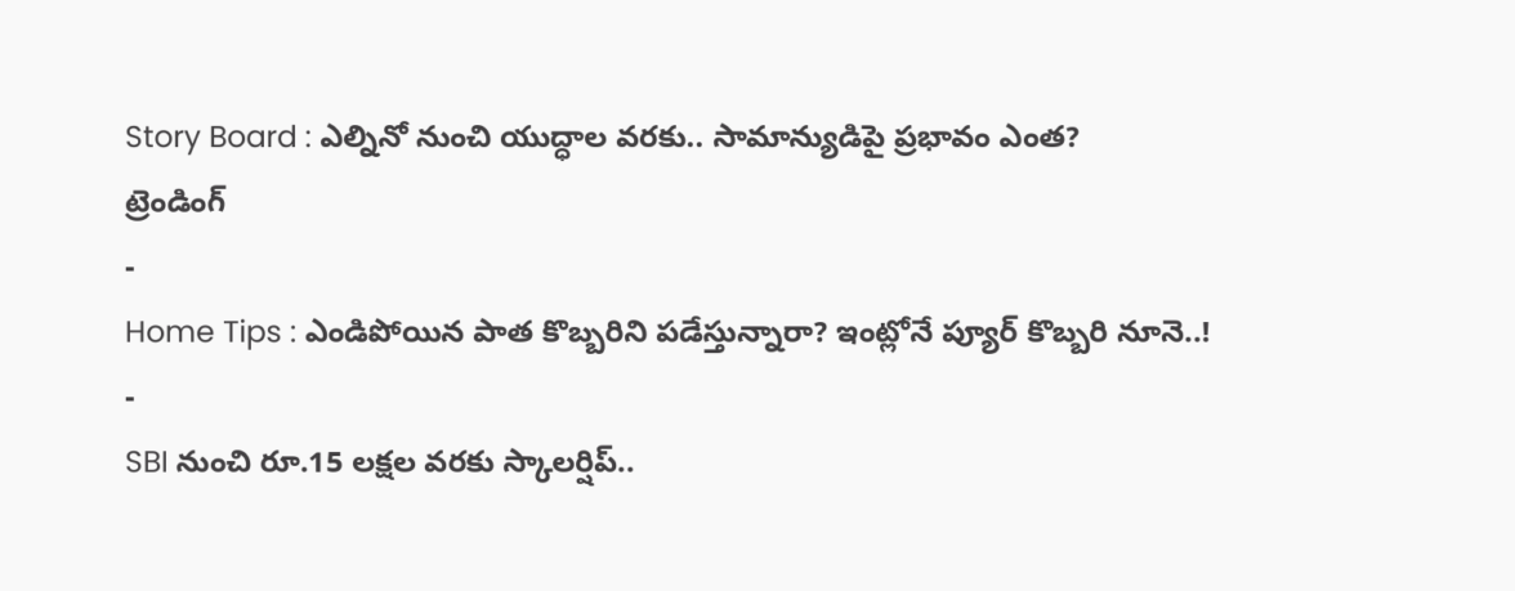Story Board : ఎల్నినో నుంచి యుద్ధాల వరకు.. సామాన్యుడిపై ప్రభావం ఎంత?
ట్రెండింగ్
-
Home Tips : ఎండిపోయిన పాత కొబ్బరిని పడేస్తున్నారా? ఇంట్లోనే ప్యూర్ కొబ్బరి నూనె..!
-
SBI నుంచి రూ.15 లక్షల వరకు స్కాలర్షిప్..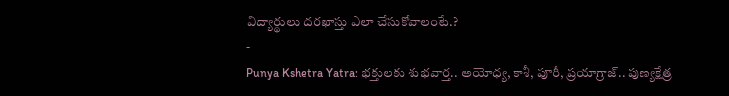విద్యార్థులు దరఖాస్తు ఎలా చేసుకోవాలంటే.?
-
Punya Kshetra Yatra: భక్తులకు శుభవార్త.. అయోధ్య, కాశీ, పూరీ, ప్రయాగ్రాజ్.. పుణ్యక్షేత్ర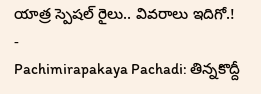యాత్ర స్పెషల్ రైలు.. వివరాలు ఇదిగో.!
-
Pachimirapakaya Pachadi: తిన్నకొద్దీ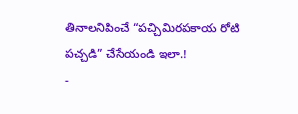తినాలనిపించే “పచ్చిమిరపకాయ రోటి పచ్చడి” చేసేయండి ఇలా.!
-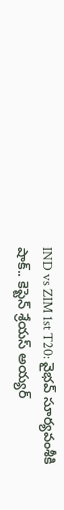IND vs ZIM 1st T20: వైభవ్ సూర్యవంశీకి షాక్.. కెప్టెన్ శ్రేయస్ అయ్యర్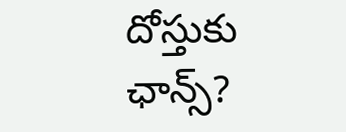దోస్తుకు ఛాన్స్?